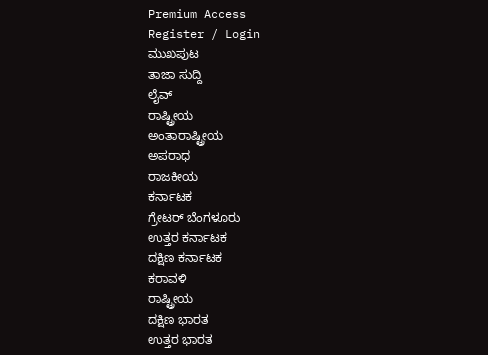Premium Access
Register / Login
ಮುಖಪುಟ
ತಾಜಾ ಸುದ್ದಿ
ಲೈವ್
ರಾಷ್ಟ್ರೀಯ
ಅಂತಾರಾಷ್ಟ್ರೀಯ
ಅಪರಾಧ
ರಾಜಕೀಯ
ಕರ್ನಾಟಕ
ಗ್ರೇಟರ್ ಬೆಂಗಳೂರು
ಉತ್ತರ ಕರ್ನಾಟಕ
ದಕ್ಷಿಣ ಕರ್ನಾಟಕ
ಕರಾವಳಿ
ರಾಷ್ಟ್ರೀಯ
ದಕ್ಷಿಣ ಭಾರತ
ಉತ್ತರ ಭಾರತ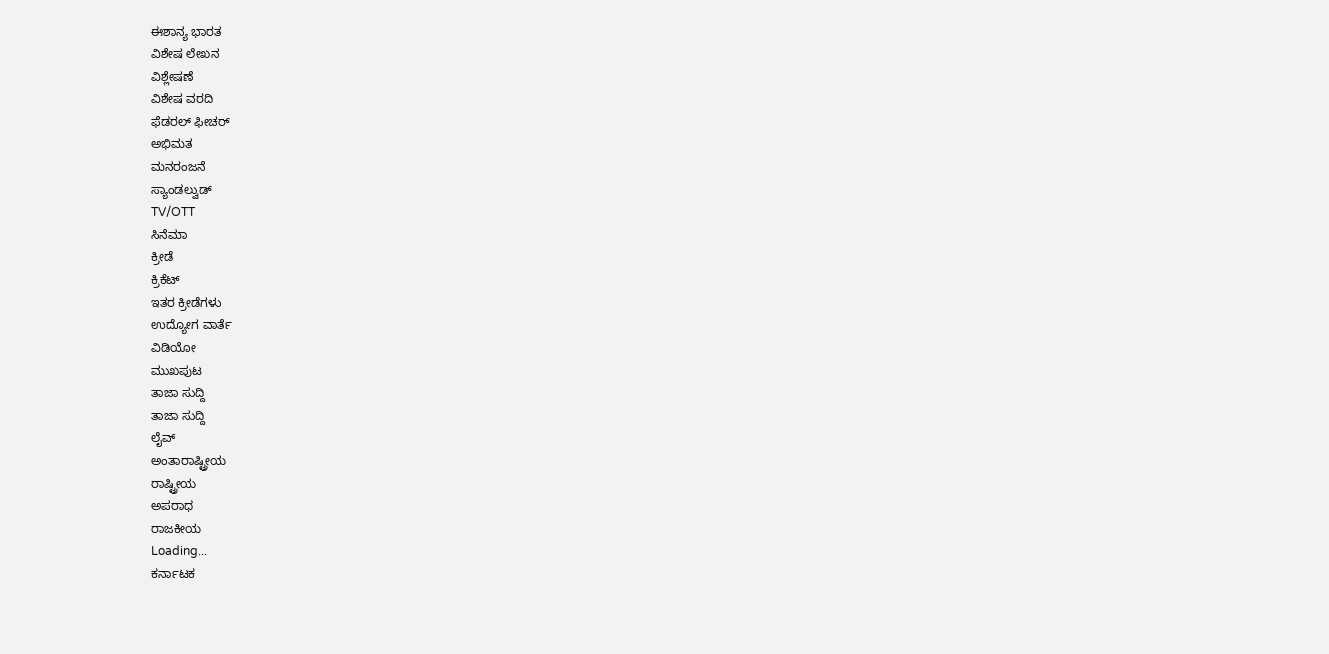ಈಶಾನ್ಯ ಭಾರತ
ವಿಶೇಷ ಲೇಖನ
ವಿಶ್ಲೇಷಣೆ
ವಿಶೇಷ ವರದಿ
ಫೆಡರಲ್ ಫೀಚರ್
ಅಭಿಮತ
ಮನರಂಜನೆ
ಸ್ಯಾಂಡಲ್ವುಡ್
TV/OTT
ಸಿನೆಮಾ
ಕ್ರೀಡೆ
ಕ್ರಿಕೆಟ್
ಇತರ ಕ್ರೀಡೆಗಳು
ಉದ್ಯೋಗ ವಾರ್ತೆ
ವಿಡಿಯೋ
ಮುಖಪುಟ
ತಾಜಾ ಸುದ್ದಿ
ತಾಜಾ ಸುದ್ದಿ
ಲೈವ್
ಅಂತಾರಾಷ್ಟ್ರೀಯ
ರಾಷ್ಟ್ರೀಯ
ಅಪರಾಧ
ರಾಜಕೀಯ
Loading...
ಕರ್ನಾಟಕ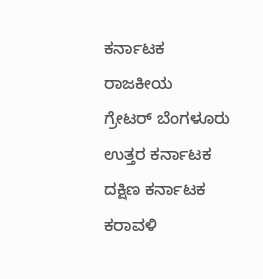ಕರ್ನಾಟಕ
ರಾಜಕೀಯ
ಗ್ರೇಟರ್ ಬೆಂಗಳೂರು
ಉತ್ತರ ಕರ್ನಾಟಕ
ದಕ್ಷಿಣ ಕರ್ನಾಟಕ
ಕರಾವಳಿ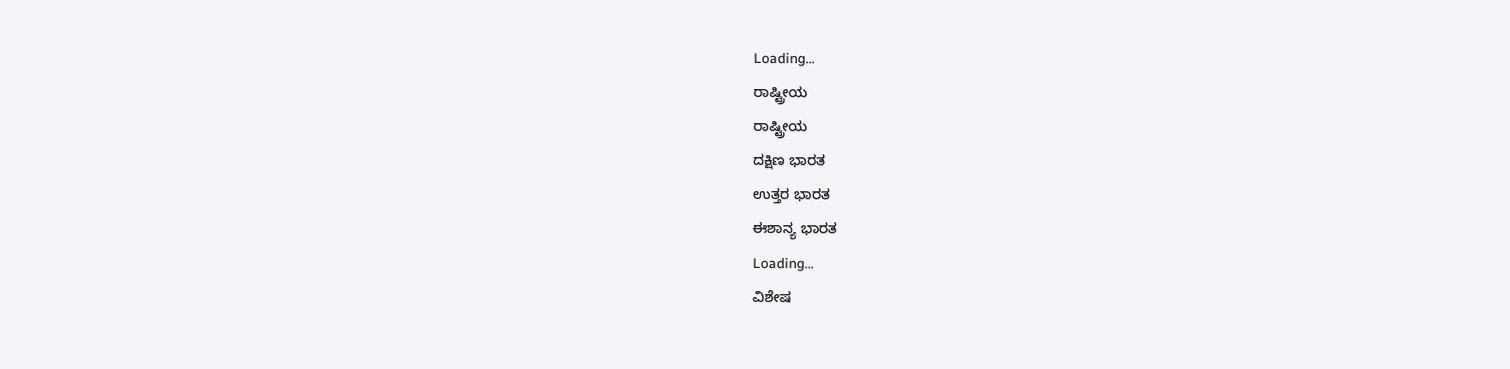Loading...
ರಾಷ್ಟ್ರೀಯ
ರಾಷ್ಟ್ರೀಯ
ದಕ್ಷಿಣ ಭಾರತ
ಉತ್ತರ ಭಾರತ
ಈಶಾನ್ಯ ಭಾರತ
Loading...
ವಿಶೇಷ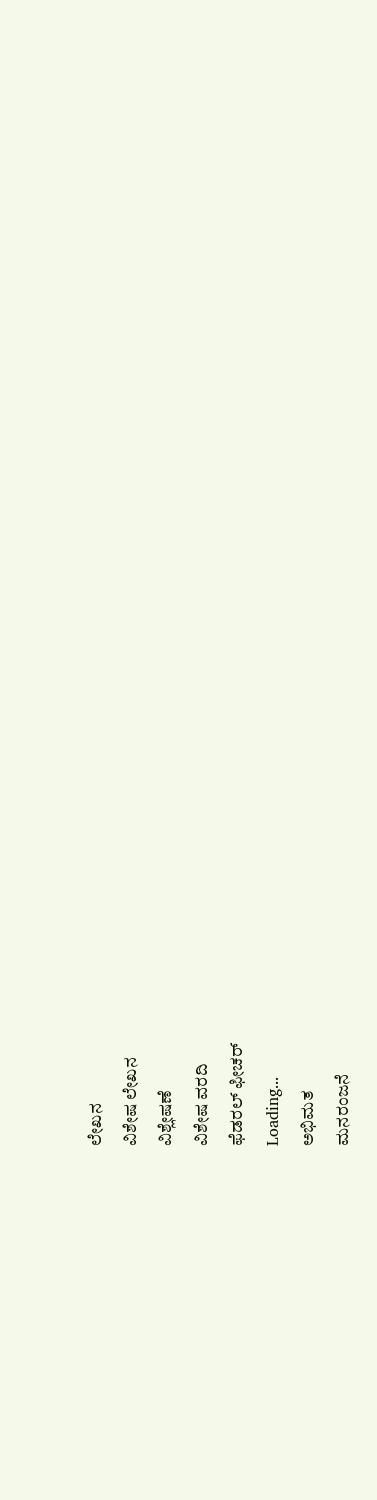ಲೇಖನ
ವಿಶೇಷ ಲೇಖನ
ವಿಶ್ಲೇಷಣೆ
ವಿಶೇಷ ವರದಿ
ಫೆಡರಲ್ ಫೀಚರ್
Loading...
ಅಭಿಮತ
ಮನರಂಜನೆ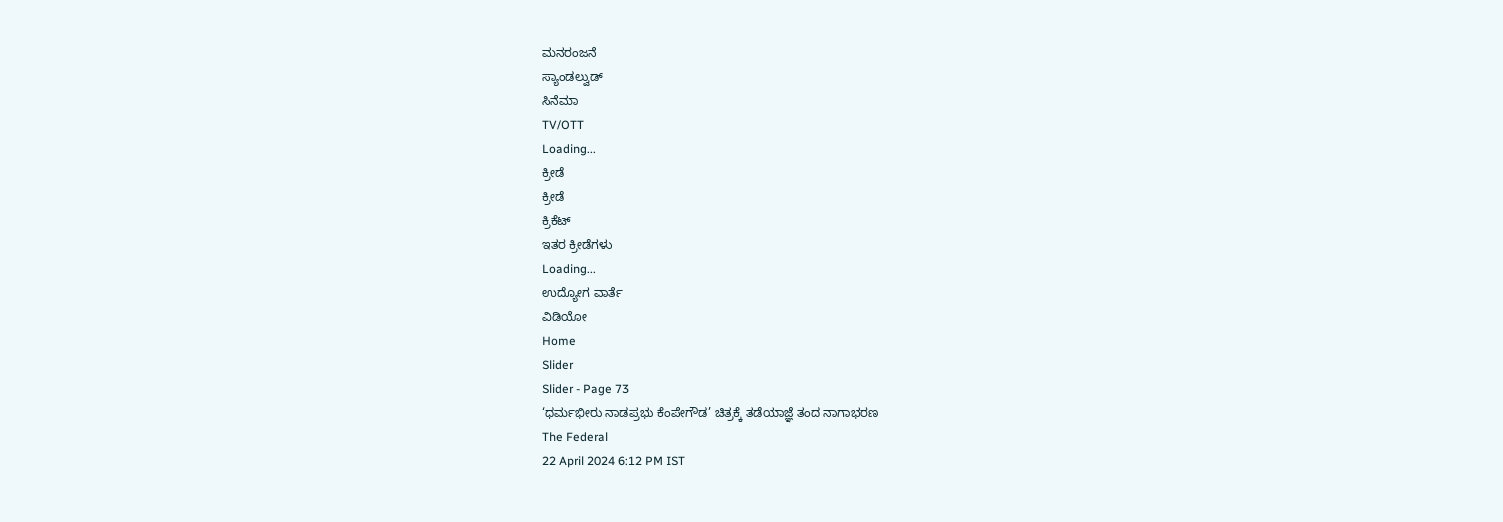ಮನರಂಜನೆ
ಸ್ಯಾಂಡಲ್ವುಡ್
ಸಿನೆಮಾ
TV/OTT
Loading...
ಕ್ರೀಡೆ
ಕ್ರೀಡೆ
ಕ್ರಿಕೆಟ್
ಇತರ ಕ್ರೀಡೆಗಳು
Loading...
ಉದ್ಯೋಗ ವಾರ್ತೆ
ವಿಡಿಯೋ
Home
Slider
Slider - Page 73
‘ಧರ್ಮಭೀರು ನಾಡಪ್ರಭು ಕೆಂಪೇಗೌಡ’ ಚಿತ್ರಕ್ಕೆ ತಡೆಯಾಜ್ಞೆ ತಂದ ನಾಗಾಭರಣ
The Federal
22 April 2024 6:12 PM IST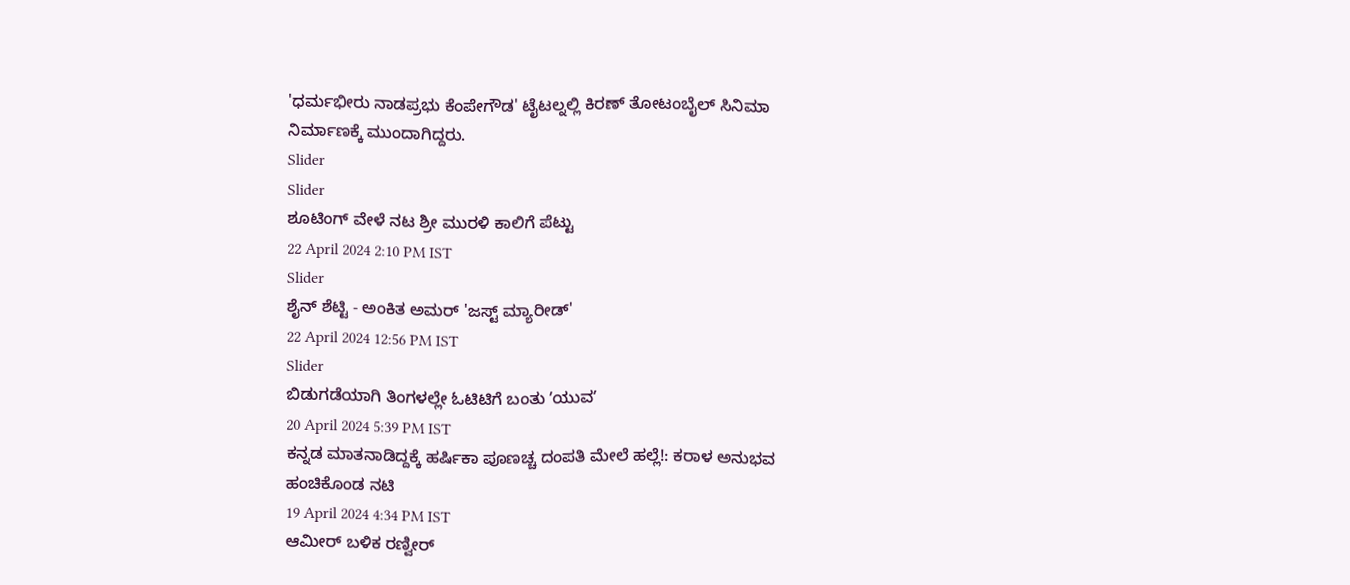'ಧರ್ಮಭೀರು ನಾಡಪ್ರಭು ಕೆಂಪೇಗೌಡ' ಟೈಟಲ್ನಲ್ಲಿ ಕಿರಣ್ ತೋಟಂಬೈಲ್ ಸಿನಿಮಾ ನಿರ್ಮಾಣಕ್ಕೆ ಮುಂದಾಗಿದ್ದರು.
Slider
Slider
ಶೂಟಿಂಗ್ ವೇಳೆ ನಟ ಶ್ರೀ ಮುರಳಿ ಕಾಲಿಗೆ ಪೆಟ್ಟು
22 April 2024 2:10 PM IST
Slider
ಶೈನ್ ಶೆಟ್ಟಿ - ಅಂಕಿತ ಅಮರ್ 'ಜಸ್ಟ್ ಮ್ಯಾರೀಡ್'
22 April 2024 12:56 PM IST
Slider
ಬಿಡುಗಡೆಯಾಗಿ ತಿಂಗಳಲ್ಲೇ ಓಟಿಟಿಗೆ ಬಂತು ʼಯುವʼ
20 April 2024 5:39 PM IST
ಕನ್ನಡ ಮಾತನಾಡಿದ್ದಕ್ಕೆ ಹರ್ಷಿಕಾ ಪೂಣಚ್ಚ ದಂಪತಿ ಮೇಲೆ ಹಲ್ಲೆ!: ಕರಾಳ ಅನುಭವ ಹಂಚಿಕೊಂಡ ನಟಿ
19 April 2024 4:34 PM IST
ಆಮೀರ್ ಬಳಿಕ ರಣ್ವೀರ್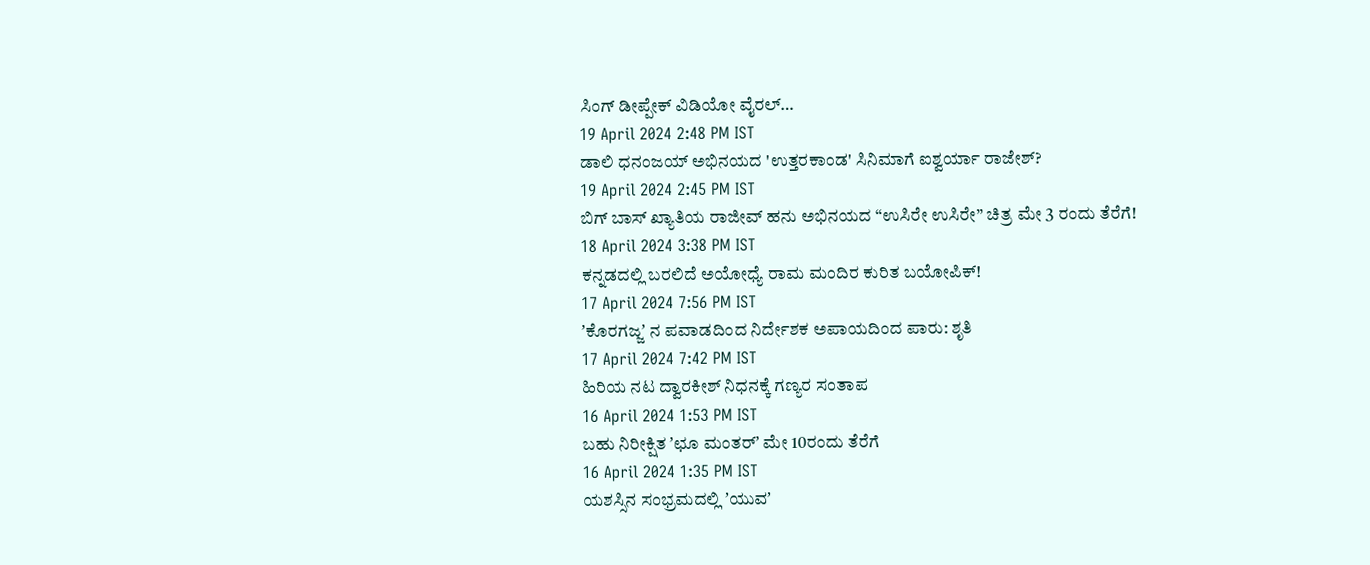ಸಿಂಗ್ ಡೀಪ್ಪೇಕ್ ವಿಡಿಯೋ ವೈರಲ್…
19 April 2024 2:48 PM IST
ಡಾಲಿ ಧನಂಜಯ್ ಅಭಿನಯದ 'ಉತ್ತರಕಾಂಡ' ಸಿನಿಮಾಗೆ ಐಶ್ವರ್ಯಾ ರಾಜೇಶ್?
19 April 2024 2:45 PM IST
ಬಿಗ್ ಬಾಸ್ ಖ್ಯಾತಿಯ ರಾಜೀವ್ ಹನು ಅಭಿನಯದ “ಉಸಿರೇ ಉಸಿರೇ” ಚಿತ್ರ ಮೇ 3 ರಂದು ತೆರೆಗೆ!
18 April 2024 3:38 PM IST
ಕನ್ನಡದಲ್ಲಿ ಬರಲಿದೆ ಅಯೋಧ್ಯೆ ರಾಮ ಮಂದಿರ ಕುರಿತ ಬಯೋಪಿಕ್!
17 April 2024 7:56 PM IST
ʼಕೊರಗಜ್ಜʼ ನ ಪವಾಡದಿಂದ ನಿರ್ದೇಶಕ ಅಪಾಯದಿಂದ ಪಾರು: ಶೃತಿ
17 April 2024 7:42 PM IST
ಹಿರಿಯ ನಟ ದ್ವಾರಕೀಶ್ ನಿಧನಕ್ಕೆ ಗಣ್ಯರ ಸಂತಾಪ
16 April 2024 1:53 PM IST
ಬಹು ನಿರೀಕ್ಷಿತ ʼಛೂ ಮಂತರ್ʼ ಮೇ 10ರಂದು ತೆರೆಗೆ
16 April 2024 1:35 PM IST
ಯಶಸ್ಸಿನ ಸಂಭ್ರಮದಲ್ಲಿ ʼಯುವʼ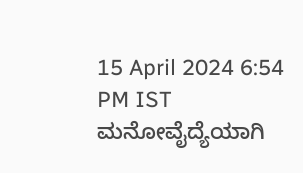15 April 2024 6:54 PM IST
ಮನೋವೈದ್ಯೆಯಾಗಿ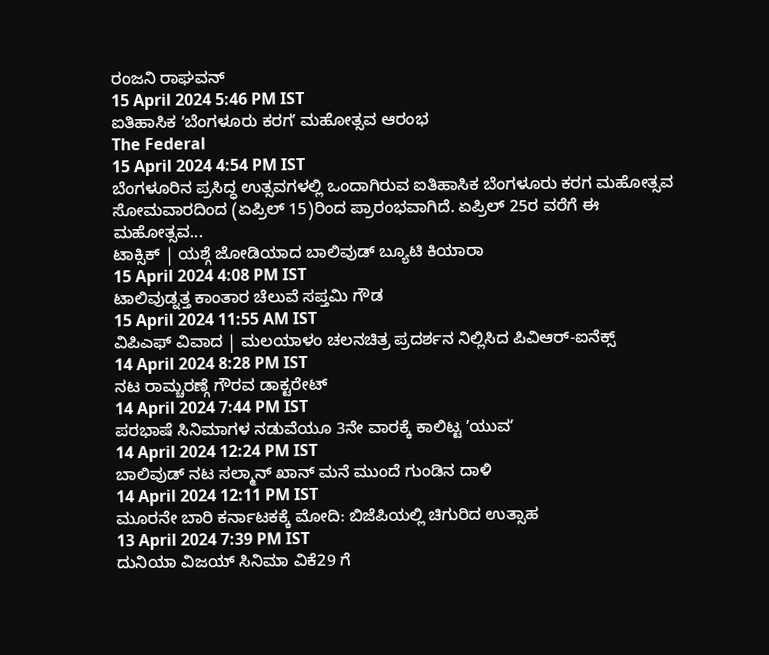ರಂಜನಿ ರಾಘವನ್
15 April 2024 5:46 PM IST
ಐತಿಹಾಸಿಕ ʻಬೆಂಗಳೂರು ಕರಗʼ ಮಹೋತ್ಸವ ಆರಂಭ
The Federal
15 April 2024 4:54 PM IST
ಬೆಂಗಳೂರಿನ ಪ್ರಸಿದ್ಧ ಉತ್ಸವಗಳಲ್ಲಿ ಒಂದಾಗಿರುವ ಐತಿಹಾಸಿಕ ಬೆಂಗಳೂರು ಕರಗ ಮಹೋತ್ಸವ ಸೋಮವಾರದಿಂದ (ಏಪ್ರಿಲ್ 15)ರಿಂದ ಪ್ರಾರಂಭವಾಗಿದೆ. ಏಪ್ರಿಲ್ 25ರ ವರೆಗೆ ಈ ಮಹೋತ್ಸವ...
ಟಾಕ್ಸಿಕ್ | ಯಶ್ಗೆ ಜೋಡಿಯಾದ ಬಾಲಿವುಡ್ ಬ್ಯೂಟಿ ಕಿಯಾರಾ
15 April 2024 4:08 PM IST
ಟಾಲಿವುಡ್ನತ್ತ ಕಾಂತಾರ ಚೆಲುವೆ ಸಪ್ತಮಿ ಗೌಡ
15 April 2024 11:55 AM IST
ವಿಪಿಎಫ್ ವಿವಾದ | ಮಲಯಾಳಂ ಚಲನಚಿತ್ರ ಪ್ರದರ್ಶನ ನಿಲ್ಲಿಸಿದ ಪಿವಿಆರ್-ಐನೆಕ್ಸ್
14 April 2024 8:28 PM IST
ನಟ ರಾಮ್ಚರಣ್ಗೆ ಗೌರವ ಡಾಕ್ಟರೇಟ್
14 April 2024 7:44 PM IST
ಪರಭಾಷೆ ಸಿನಿಮಾಗಳ ನಡುವೆಯೂ 3ನೇ ವಾರಕ್ಕೆ ಕಾಲಿಟ್ಟ ʼಯುವʼ
14 April 2024 12:24 PM IST
ಬಾಲಿವುಡ್ ನಟ ಸಲ್ಮಾನ್ ಖಾನ್ ಮನೆ ಮುಂದೆ ಗುಂಡಿನ ದಾಳಿ
14 April 2024 12:11 PM IST
ಮೂರನೇ ಬಾರಿ ಕರ್ನಾಟಕಕ್ಕೆ ಮೋದಿ: ಬಿಜೆಪಿಯಲ್ಲಿ ಚಿಗುರಿದ ಉತ್ಸಾಹ
13 April 2024 7:39 PM IST
ದುನಿಯಾ ವಿಜಯ್ ಸಿನಿಮಾ ವಿಕೆ29 ಗೆ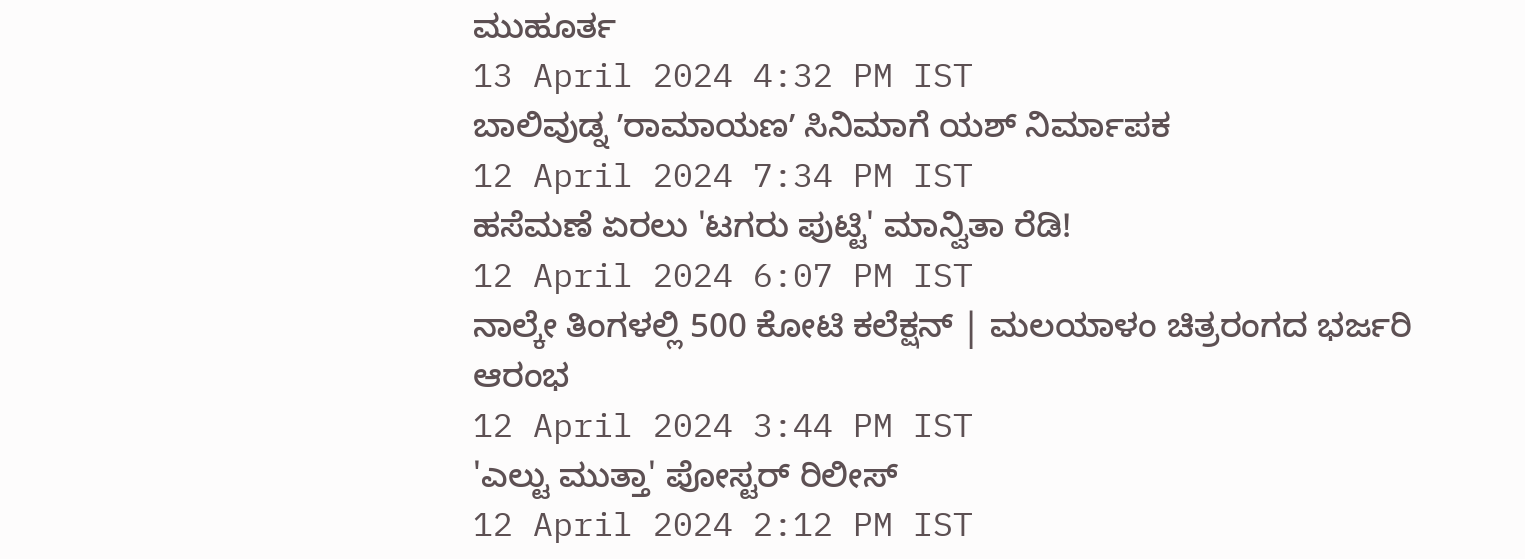ಮುಹೂರ್ತ
13 April 2024 4:32 PM IST
ಬಾಲಿವುಡ್ನ ʼರಾಮಾಯಣʼ ಸಿನಿಮಾಗೆ ಯಶ್ ನಿರ್ಮಾಪಕ
12 April 2024 7:34 PM IST
ಹಸೆಮಣೆ ಏರಲು 'ಟಗರು ಪುಟ್ಟಿ' ಮಾನ್ವಿತಾ ರೆಡಿ!
12 April 2024 6:07 PM IST
ನಾಲ್ಕೇ ತಿಂಗಳಲ್ಲಿ 500 ಕೋಟಿ ಕಲೆಕ್ಷನ್ | ಮಲಯಾಳಂ ಚಿತ್ರರಂಗದ ಭರ್ಜರಿ ಆರಂಭ
12 April 2024 3:44 PM IST
'ಎಲ್ಟು ಮುತ್ತಾ' ಪೋಸ್ಟರ್ ರಿಲೀಸ್
12 April 2024 2:12 PM IST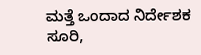ಮತ್ತೆ ಒಂದಾದ ನಿರ್ದೇಶಕ ಸೂರಿ,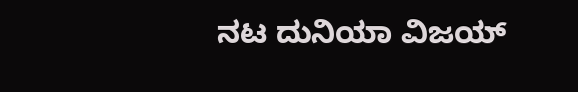ನಟ ದುನಿಯಾ ವಿಜಯ್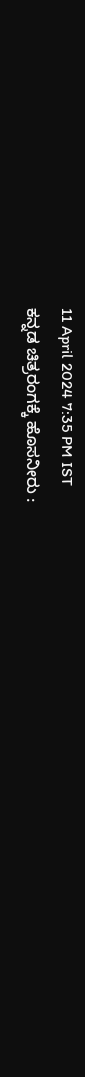11 April 2024 7:35 PM IST
ಕನ್ನಡ ಚಿತ್ರರಂಗಕ್ಕೆ ಹೊಸನೀರು :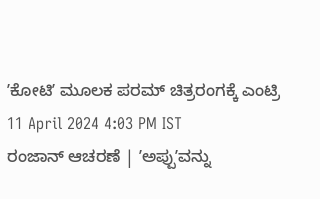ʼಕೋಟಿʼ ಮೂಲಕ ಪರಮ್ ಚಿತ್ರರಂಗಕ್ಕೆ ಎಂಟ್ರಿ
11 April 2024 4:03 PM IST
ರಂಜಾನ್ ಆಚರಣೆ | ʼಅಪ್ಪುʼವನ್ನು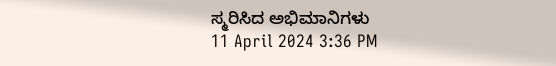ಸ್ಮರಿಸಿದ ಅಭಿಮಾನಿಗಳು
11 April 2024 3:36 PM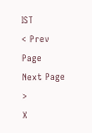IST
< Prev Page
Next Page >
X